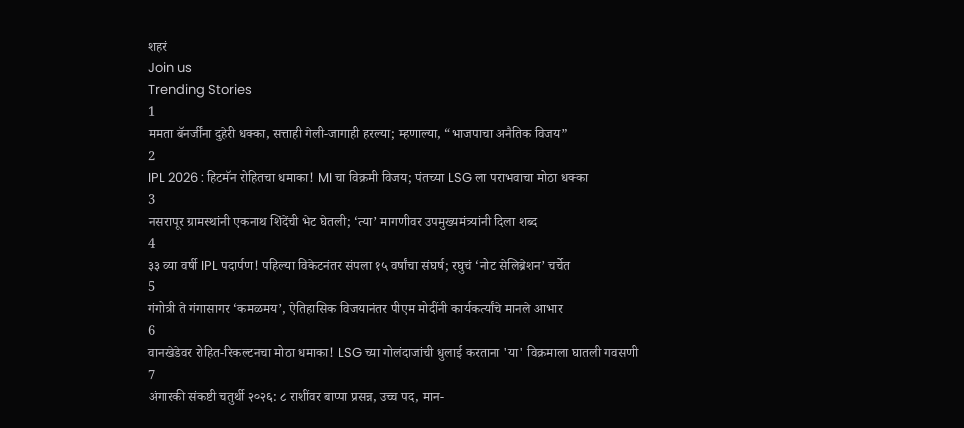शहरं
Join us
Trending Stories
1
ममता बॅनर्जींना दुहेरी धक्का, सत्ताही गेली-जागाही हरल्या; म्हणाल्या, “भाजपाचा अनैतिक विजय”
2
IPL 2026 : हिटमॅन रोहितचा धमाका! MI चा विक्रमी विजय; पंतच्या LSG ला पराभवाचा मोठा धक्का
3
नसरापूर ग्रामस्थांनी एकनाथ शिंदेंची भेट घेतली; ‘त्या’ मागणीवर उपमुख्यमंत्र्यांनी दिला शब्द
4
३३ व्या वर्षी IPL पदार्पण! पहिल्या विकेटनंतर संपला १५ वर्षांचा संघर्ष; रघुचं ‘नोट सेलिब्रेशन’ चर्चेत
5
गंगोत्री ते गंगासागर ‘कमळमय’, ऐतिहासिक विजयानंतर पीएम मोदींनी कार्यकर्त्यांचे मानले आभार
6
वानखेडेवर रोहित-रिकल्टनचा मोठा धमाका! LSG च्या गोलंदाजांची धुलाई करताना 'या' विक्रमाला घातली गवसणी
7
अंगारकी संकष्टी चतुर्थी २०२६: ८ राशींवर बाप्पा प्रसन्न, उच्च पद, मान-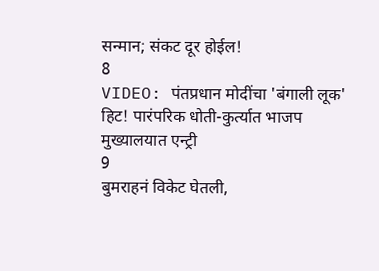सन्मान; संकट दूर होईल!
8
VIDEO: पंतप्रधान मोदींचा 'बंगाली लूक' हिट! पारंपरिक धोती-कुर्त्यात भाजप मुख्यालयात एन्ट्री
9
बुमराहनं विकेट घेतली,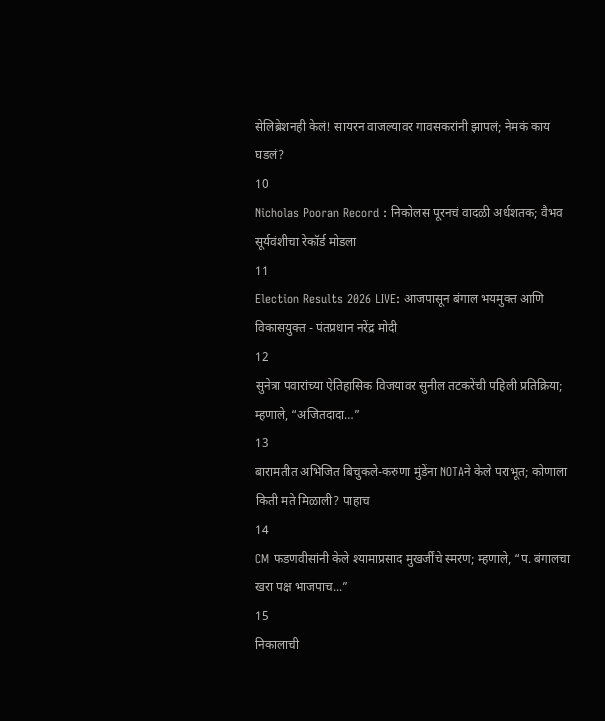सेलिब्रेशनही केलं! सायरन वाजल्यावर गावसकरांनी झापलं; नेमकं काय घडलं?
10
Nicholas Pooran Record : निकोलस पूरनचं वादळी अर्धशतक; वैभव सूर्यवंशीचा रेकॉर्ड मोडला
11
Election Results 2026 LIVE: आजपासून बंगाल भयमुक्त आणि विकासयुक्त - पंतप्रधान नरेंद्र मोदी
12
सुनेत्रा पवारांच्या ऐतिहासिक विजयावर सुनील तटकरेंची पहिली प्रतिक्रिया; म्हणाले, “अजितदादा…”
13
बारामतीत अभिजित बिचुकले-करुणा मुंडेंना NOTAने केले पराभूत; कोणाला किती मते मिळाली? पाहाच
14
CM फडणवीसांनी केले श्यामाप्रसाद मुखर्जींचे स्मरण; म्हणाले, “प. बंगालचा खरा पक्ष भाजपाच...”
15
निकालाची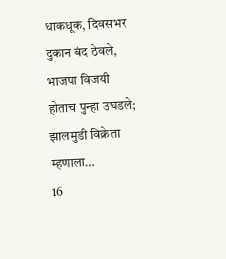धाकधूक, दिवसभर दुकान बंद ठेवले, भाजपा विजयी होताच पुन्हा उघडले; झालमुडी विक्रेता म्हणाला…
16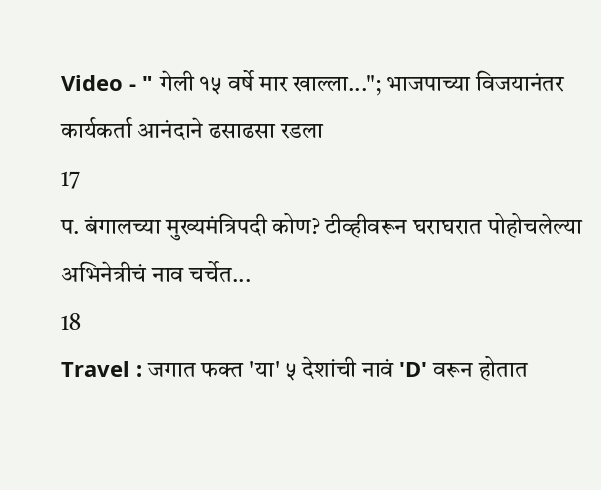Video - " गेली १५ वर्षे मार खाल्ला..."; भाजपाच्या विजयानंतर कार्यकर्ता आनंदाने ढसाढसा रडला
17
प. बंगालच्या मुख्यमंत्रिपदी कोण? टीव्हीवरून घराघरात पोहोचलेल्या अभिनेत्रीचं नाव चर्चेत...
18
Travel : जगात फक्त 'या' ५ देशांची नावं 'D' वरून होतात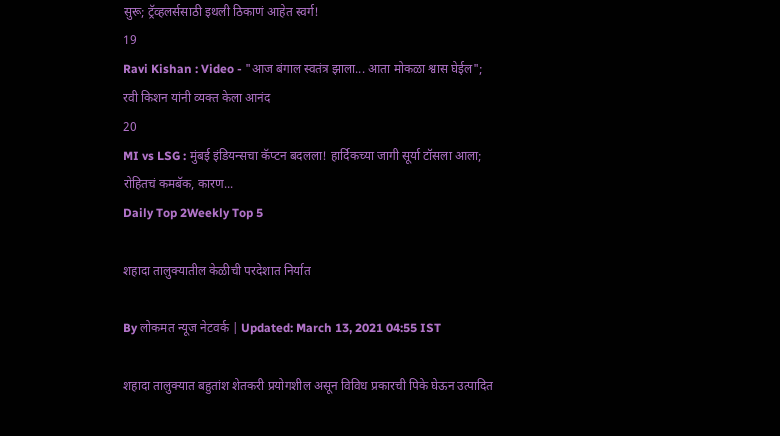सुरू; ट्रॅव्हलर्ससाठी इथली ठिकाणं आहेत स्वर्ग!
19
Ravi Kishan : Video - "आज बंगाल स्वतंत्र झाला... आता मोकळा श्वास घेईल"; रवी किशन यांनी व्यक्त केला आनंद
20
MI vs LSG : मुंबई इंडियन्सचा कॅप्टन बदलला! हार्दिकच्या जागी सूर्या टॉसला आला; रोहितचं कमबॅक, कारण...
Daily Top 2Weekly Top 5

शहादा तालुक्यातील केळीची परदेशात निर्यात

By लोकमत न्यूज नेटवर्क | Updated: March 13, 2021 04:55 IST

शहादा तालुक्‍यात बहुतांश शेतकरी प्रयोगशील असून विविध प्रकारची पिके घेऊन उत्पादित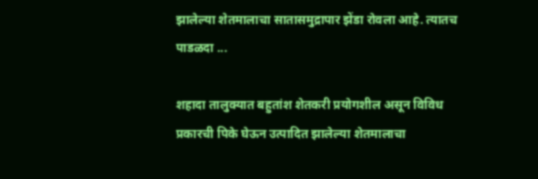झालेल्या शेतमालाचा सातासमुद्रापार झेंडा रोवला आहे. त्यातच पाडळदा ...

शहादा तालुक्‍यात बहुतांश शेतकरी प्रयोगशील असून विविध प्रकारची पिके घेऊन उत्पादित झालेल्या शेतमालाचा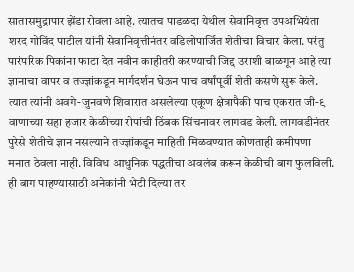सातासमुद्रापार झेंडा रोवला आहे. त्यातच पाडळदा येथील सेवानिवृत्त उपअभियंता शरद गोविंद पाटील यांनी सेवानिवृत्तीनंतर वडिलोपार्जित शेतीचा विचार केला. परंतु पारंपरिक पिकांना फाटा देत नवीन काहीतरी करण्याची जिद्द उराशी बाळगून आहे त्या ज्ञानाचा वापर व तज्ज्ञांकडून मार्गदर्शन घेऊन पाच वर्षांपूर्वी शेती कसणे सुरू केले. त्यात त्यांनी अवगे-जुनवणे शिवारात असलेल्या एकूण क्षेत्रापैकी पाच एकरात जी-९ वाणाच्या सहा हजार केळीच्या रोपांची ठिंबक सिंचनावर लागवड केली. लागवडीनंतर पुरेसे शेतीचे ज्ञान नसल्याने तज्ज्ञांकडून माहिती मिळवण्यात कोणताही कमीपणा मनात ठेवला नाही. विविध आधुनिक पद्धतीचा अवलंब करून केळीची बाग फुलविली. ही बाग पाहण्यासाठी अनेकांनी भेटी दिल्या तर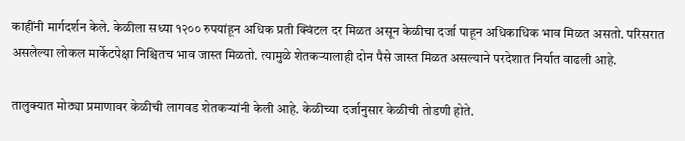काहींनी मार्गदर्शन केले. केळीला सध्या १२०० रुपयांहून अधिक प्रती क्विंटल दर मिळत असून केळीचा दर्जा पाहून अधिकाधिक भाव मिळत असतो. परिसरात असलेल्या लोकल मार्केटपेक्षा निश्चितच भाव जास्त मिळतो. त्यामुळे शेतकऱ्यालाही दोन पैसे जास्त मिळत असल्याने परदेशात निर्यात वाढली आहे.

तालुक्यात मोठ्या प्रमाणावर केळीची लागवड शेतकऱ्यांनी केली आहे. केळीच्या दर्जानुसार केळीची तोडणी होते.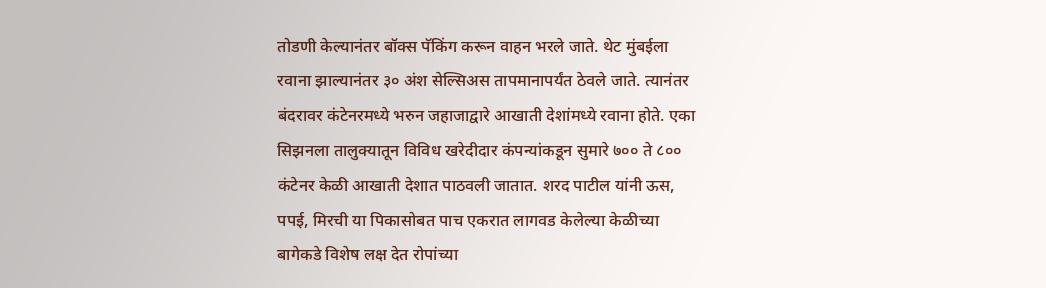तोडणी केल्यानंतर बॉक्स पॅकिंग करून वाहन भरले जाते. थेट मुंबईला रवाना झाल्यानंतर ३० अंश सेल्सिअस तापमानापर्यंत ठेवले जाते. त्यानंतर बंदरावर कंटेनरमध्ये भरुन जहाजाद्वारे आखाती देशांमध्ये रवाना होते. एका सिझनला तालुक्यातून विविध खरेदीदार कंपन्यांकडून सुमारे ७०० ते ८०० कंटेनर केळी आखाती देशात पाठवली जातात. शरद पाटील यांनी ऊस, पपई, मिरची या पिकासोबत पाच एकरात लागवड केलेल्या केळीच्या बागेकडे विशेष लक्ष देत रोपांच्या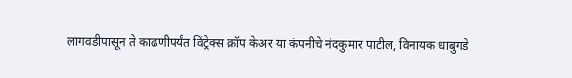लागवडीपासून ते काढणीपर्यंत विंट्रेक्स क्रॉप केअर या कंपनीचे नंदकुमार पाटील, विनायक धाबुगडे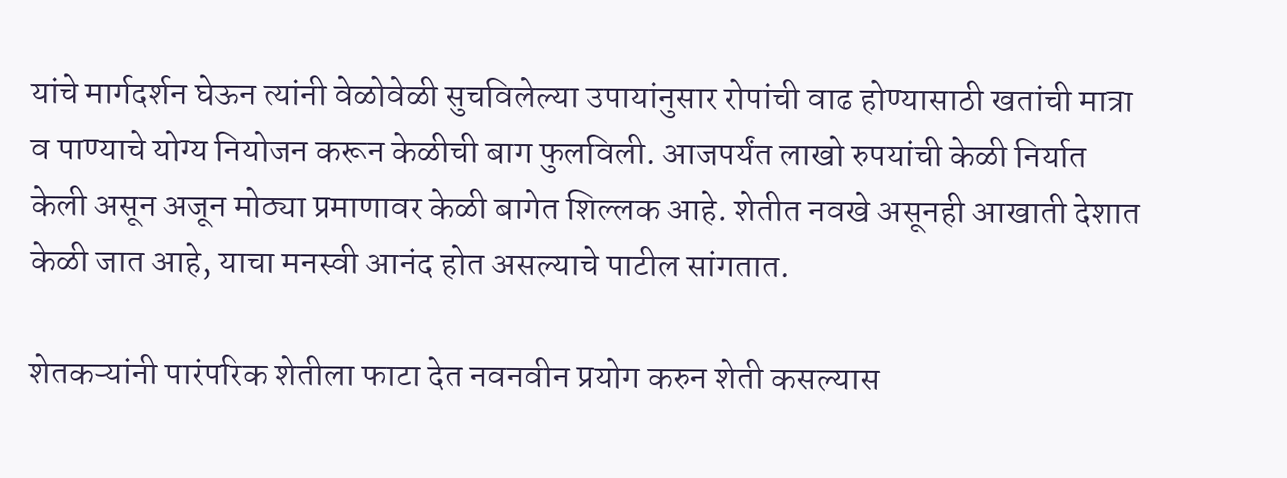यांचे मार्गदर्शन घेऊन त्यांनी वेळोवेळी सुचविलेल्या उपायांनुसार रोपांची वाढ होण्यासाठी खतांची मात्रा व पाण्याचे योग्य नियोजन करून केळीची बाग फुलविली. आजपर्यंत लाखो रुपयांची केळी निर्यात केली असून अजून मोठ्या प्रमाणावर केळी बागेत शिल्लक आहे. शेतीत नवखे असूनही आखाती देशात केळी जात आहे, याचा मनस्वी आनंद होत असल्याचे पाटील सांगतात.

शेतकऱ्यांनी पारंपरिक शेतीला फाटा देत नवनवीन प्रयोग करुन शेती कसल्यास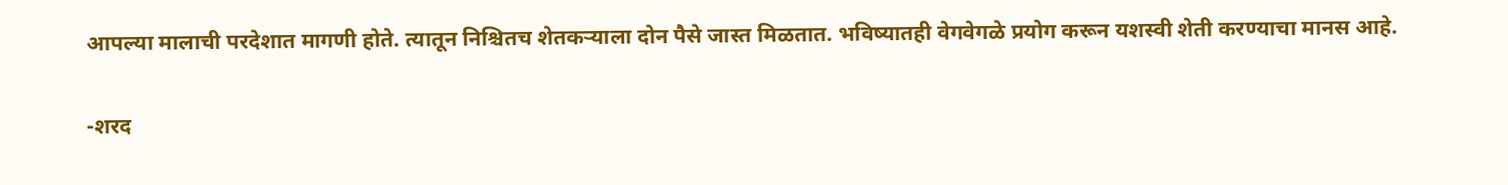आपल्या मालाची परदेशात मागणी होते. त्यातून निश्चितच शेतकऱ्याला दोन पैसे जास्त मिळतात. भविष्यातही वेगवेगळे प्रयोग करून यशस्वी शेती करण्याचा मानस आहे.

-शरद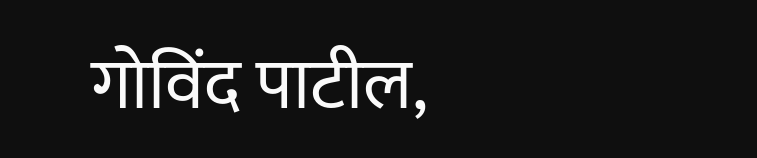गोविंद पाटील,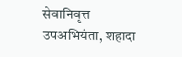सेवानिवृत्त उपअभियंता, शहादा